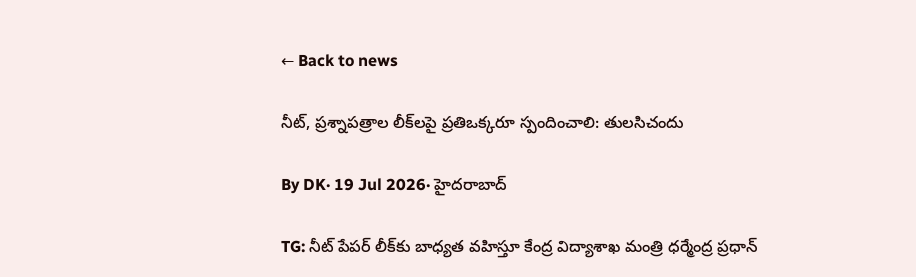← Back to news

నీట్, ప్రశ్నాపత్రాల లీక్‌లపై ప్రతిఒక్కరూ స్పందించాలి: తులసిచందు

By DK· 19 Jul 2026· హైదరాబాద్

TG: నీట్ పేపర్ లీక్‌కు బాధ్యత వహిస్తూ కేంద్ర విద్యాశాఖ మంత్రి ధర్మేంద్ర ప్రధాన్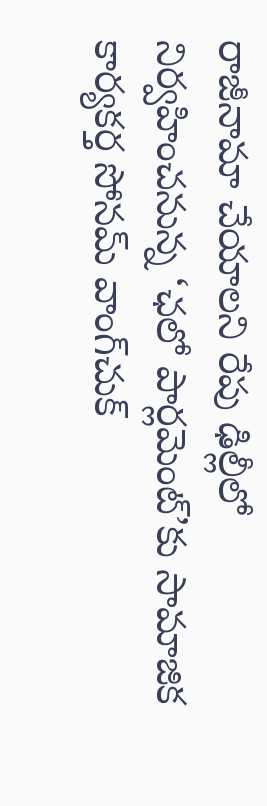రాజీనామా చేయాలని రేపు ఢిల్లీలో నిర్వహించనున్న ‘ఛలో పార్లమెంట్’కు సామాజిక కార్యకర్త సోనమ్ వాంగ్‌చుక్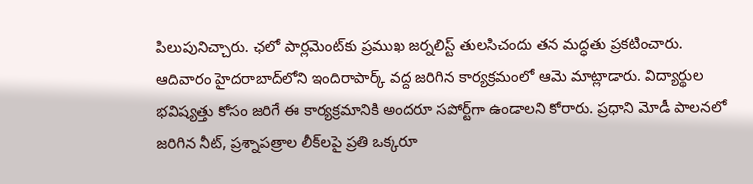పిలుపునిచ్చారు. ఛలో పార్లమెంట్‌కు ప్రముఖ జర్నలిస్ట్ తులసిచందు తన మద్ధతు ప్రకటించారు. ఆదివారం హైదరాబాద్‌లోని ఇందిరాపార్క్ వద్ద జరిగిన కార్యక్రమంలో ఆమె మాట్లాడారు. విద్యార్థుల భవిష్యత్తు కోసం జరిగే ఈ కార్యక్రమానికి అందరూ సపోర్ట్‌గా ఉండాలని కోరారు. ప్రధాని మోడీ పాలనలో జరిగిన నీట్, ప్రశ్నాపత్రాల లీక్‌లపై ప్రతి ఒక్కరూ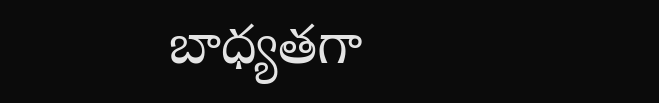బాధ్యతగా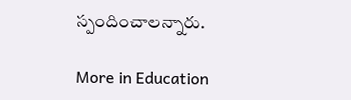స్పందించాలన్నారు.

More in Education